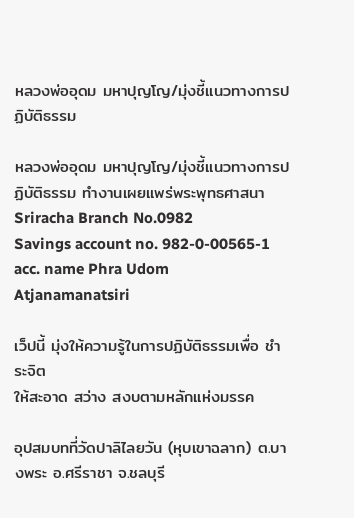หลวงพ่ออุดม มหาปุญโญ/มุ่งชี้แนวทางการปฏิบัติธรรม

หลวงพ่ออุดม มหาปุญโญ/มุ่งชี้แนวทางการปฏิบัติธรรม ทำงานเผยแพร่พระพุทธศาสนา Sriracha Branch No.0982
Savings account no. 982-0-00565-1
acc. name Phra Udom Atjanamanatsiri

เว็ปนี้ มุ่งให้ความรู้ในการปฏิบัติธรรมเพื่อ ชำระจิต
ให้สะอาด สว่าง สงบตามหลักแห่งมรรค

อุปสมบทที่วัดปาลิไลยวัน (หุบเขาฉลาก) ต.บางพระ อ.ศรีราชา จ.ชลบุรี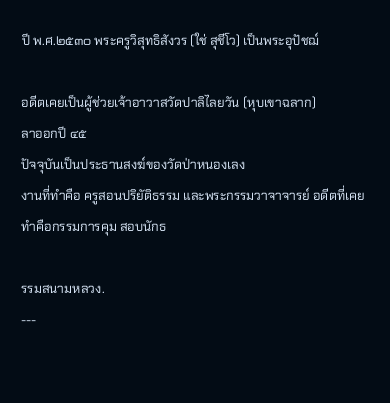ปี พ.ศ.๒๕๓๐ พระครูวิสุทธิสังวร (ใช่ สุชีโว) เป็นพระอุปัชฌ์

อดีตเคยเป็นผู้ช่วยเจ้าอาวาสวัดปาลิไลยวัน (หุบเขาฉลาก)
ลาออกปี ๔๕
ปัจจุบันเป็นประธานสงฆ์ของวัดป่าหนองเลง
งานที่ทำคือ ครูสอนปริยัติธรรม และพระกรรมวาจาจารย์ อดีตที่เคยทำคือกรรมการคุม สอบนักธ

รรมสนามหลวง.
---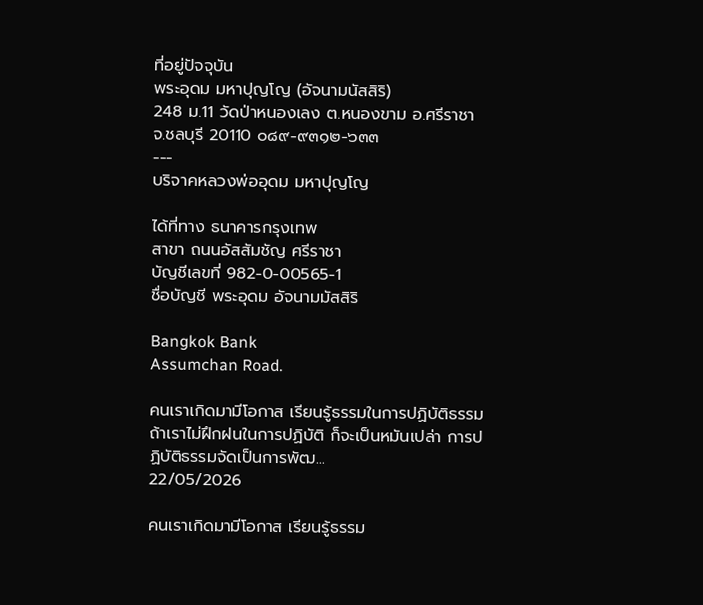ที่อยู่ปัจจุบัน
พระอุดม มหาปุญโญ (อัจนามนัสสิริ)
248 ม.11 วัดป่าหนองเลง ต.หนองขาม อ.ศรีราชา
จ.ชลบุรี 20110 ๐๘๙-๙๓๑๒-๖๓๓
---
บริจาคหลวงพ่ออุดม มหาปุญโญ

ได้ที่ทาง ธนาคารกรุงเทพ
สาขา ถนนอัสสัมชัญ ศรีราชา
บัญชีเลขที่ 982-0-00565-1
ชื่อบัญชี พระอุดม อัจนามมัสสิริ

Bangkok Bank
Assumchan Road.

คนเราเกิดมามีโอกาส เรียนรู้ธรรมในการปฏิบัติธรรม ถ้าเราไม่ฝึกฝนในการปฏิบัติ ก็จะเป็นหมันเปล่า การปฏิบัติธรรมจัดเป็นการพัฒ...
22/05/2026

คนเราเกิดมามีโอกาส เรียนรู้ธรรม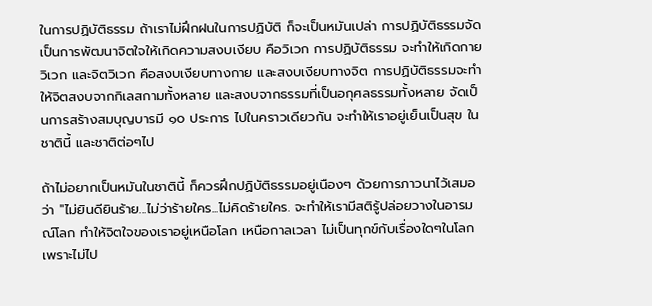ในการปฏิบัติธรรม ถ้าเราไม่ฝึกฝนในการปฏิบัติ ก็จะเป็นหมันเปล่า การปฏิบัติธรรมจัดเป็นการพัฒนาจิตใจให้เกิดความสงบเงียบ คือวิเวก การปฏิบัติธรรม จะทำให้เกิดกายวิเวก และจิตวิเวก คือสงบเงียบทางกาย และสงบเงียบทางจิต การปฏิบัติธรรมจะทำให้จิตสงบจากกิเลสกามทั้งหลาย และสงบจากธรรมที่เป็นอกุศลธรรมทั้งหลาย จัดเป็นการสร้างสมบุญบารมี ๑๐ ประการ ไปในคราวเดียวกัน จะทำให้เราอยู่เย็นเป็นสุข ในชาตินี้ และชาติต่อๆไป

ถ้าไม่อยากเป็นหมันในชาตินี้ ก็ควรฝึกปฏิบัติธรรมอยู่เนืองๆ ด้วยการภาวนาไว้เสมอว่า "ไม่ยินดียินร้าย...ไม่ว่าร้ายใคร...ไม่คิดร้ายใคร. จะทำให้เรามีสติรู้ปล่อยวางในอารมณ์โลก ทำให้จิตใจของเราอยู่เหนือโลก เหนือกาลเวลา ไม่เป็นทุกข์กับเรื่องใดๆในโลก เพราะไม่ไป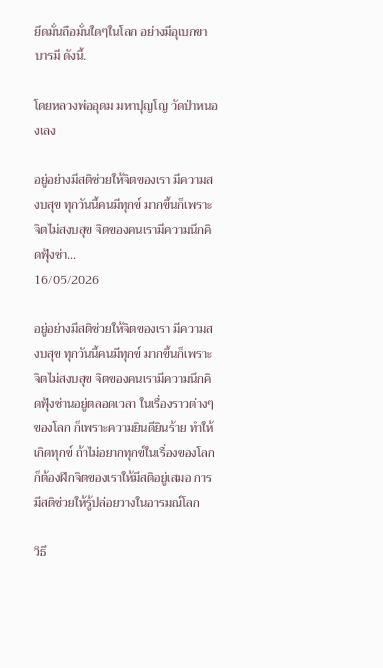ยึดมั่นถือมั่นใดๆในโลก อย่างมีอุเบกขาบารมี ดังนี้.

โดยหลวงพ่ออุดม มหาปุญโญ วัดป่าหนองเลง

อยู่อย่างมีสติช่วยให้จิตของเรา มีความสงบสุข ทุกวันนี้คนมีทุกข์ มากขึ้นก็เพราะจิตไม่สงบสุข จิตของคนเรามีความนึกคิดฟุ้งซ่า...
16/05/2026

อยู่อย่างมีสติช่วยให้จิตของเรา มีความสงบสุข ทุกวันนี้คนมีทุกข์ มากขึ้นก็เพราะจิตไม่สงบสุข จิตของคนเรามีความนึกคิดฟุ้งซ่านอยู่ตลอดเวลา ในเรื่องราวต่างๆของโลก ก็เพราะความยินดียินร้าย ทำให้เกิดทุกข์ ถ้าไม่อยากทุกข์ในเรื่องของโลก ก็ต้องฝึกจิตของเราให้มีสติอยู่เสมอ การมีสติช่วยให้รู้ปล่อยวางในอารมณ์โลก

วิธี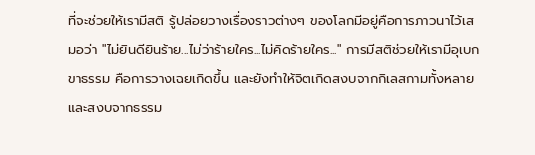ที่จะช่วยให้เรามีสติ รู้ปล่อยวางเรื่องราวต่างๆ ของโลกมีอยู่คือการภาวนาไว้เสมอว่า "ไม่ยินดียินร้าย...ไม่ว่าร้ายใคร...ไม่คิดร้ายใคร..." การมีสติช่วยให้เรามีอุเบกขาธรรม คือการวางเฉยเกิดขึ้น และยังทำให้จิตเกิดสงบจากกิเลสกามทั้งหลาย และสงบจากธรรม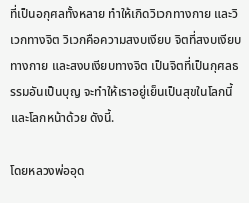ที่เป็นอกุศลทั้งหลาย ทำให้เกิดวิเวกทางกาย และวิเวกทางจิต วิเวกคือความสงบเงียบ จิตที่สงบเงียบทางกาย และสงบเงียบทางจิต เป็นจิตที่เป็นกุศลธรรมอันเป็นบุญ จะทำให้เราอยู่เย็นเป็นสุขในโลกนี้ และโลกหน้าด้วย ดังนี้.

โดยหลวงพ่ออุด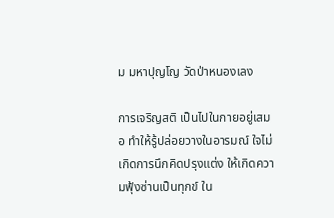ม มหาปุญโญ วัดป่าหนองเลง

การเจริญสติ เป็นไปในกายอยู่เสมอ ทำให้รู้ปล่อยวางในอารมณ์ ใจไม่เกิดการนึกคิดปรุงแต่ง ให้เกิดความฟุ้งซ่านเป็นทุกข์ ใน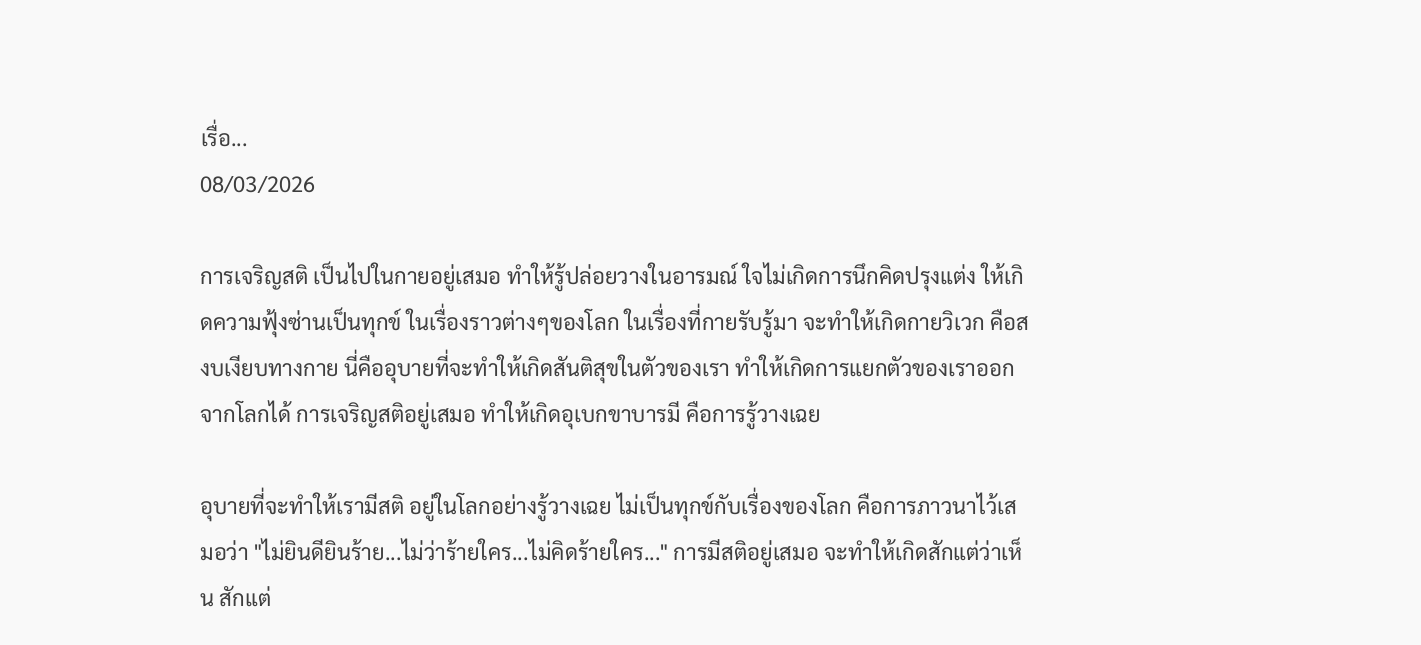เรื่อ...
08/03/2026

การเจริญสติ เป็นไปในกายอยู่เสมอ ทำให้รู้ปล่อยวางในอารมณ์ ใจไม่เกิดการนึกคิดปรุงแต่ง ให้เกิดความฟุ้งซ่านเป็นทุกข์ ในเรื่องราวต่างๆของโลก ในเรื่องที่กายรับรู้มา จะทำให้เกิดกายวิเวก คือสงบเงียบทางกาย นี่คืออุบายที่จะทำให้เกิดสันติสุขในตัวของเรา ทำให้เกิดการแยกตัวของเราออกจากโลกได้ การเจริญสติอยู่เสมอ ทำให้เกิดอุเบกขาบารมี คือการรู้วางเฉย

อุบายที่จะทำให้เรามีสติ อยู่ในโลกอย่างรู้วางเฉย ไม่เป็นทุกข์กับเรื่องของโลก คือการภาวนาไว้เสมอว่า "ไม่ยินดียินร้าย...ไม่ว่าร้ายใคร...ไม่คิดร้ายใคร..." การมีสติอยู่เสมอ จะทำให้เกิดสักแต่ว่าเห็น สักแต่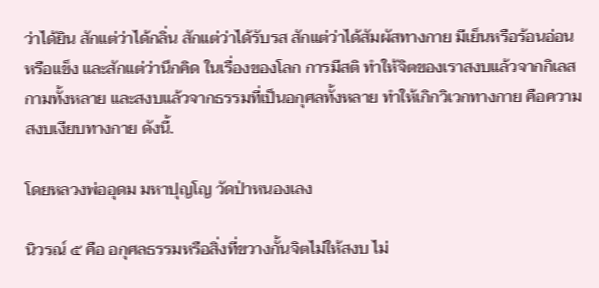ว่าได้ยิน สักแต่ว่าได้กลิ่น สักแต่ว่าได้รับรส สักแต่ว่าได้สัมผัสทางกาย มีเย็นหรือร้อนอ่อนหรือแข็ง และสักแต่ว่านึกคิด ในเรื่องของโลก การมีสติ ทำให้จิตของเราสงบแล้วจากกิเลสกามทั้งหลาย และสงบแล้วจากธรรมที่เป็นอกุศลทั้งหลาย ทำให้เกิกวิเวกทางกาย คือความสงบเงียบทางกาย ดังนี้.

โดยหลวงพ่ออุดม มหาปุญโญ วัดป่าหนองเลง

นิวรณ์ ๕ คือ อกุศลธรรมหรือสิ่งที่ขวางกั้นจิตไม่ให้สงบ ไม่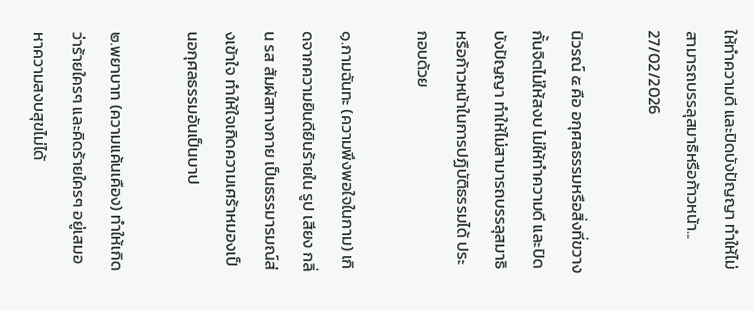ให้ทำความดี และปิดบังปัญญา ทำให้ไม่สามารถบรรลุสมาธิหรือก้าวหน้า...
27/02/2026

นิวรณ์ ๕ คือ อกุศลธรรมหรือสิ่งที่ขวางกั้นจิตไม่ให้สงบ ไม่ให้ทำความดี และปิดบังปัญญา ทำให้ไม่สามารถบรรลุสมาธิหรือก้าวหน้าในการปฏิบัติธรรมได้ ประกอบด้วย

๑.กามฉันทะ (ความพึงพอใจในกาม) เกิดจากความยินดียินร้ายใน รูป เสียง กลิ่น รส สัมผัสทางกาย เป็นธรรมารมณ์ส่งเข้าใจ ทำให้ใจเกิดความเศร้าหมองเป็นอกุศลธรรมอันเป็นบาป

๒.พยาบาท (ความแค้นเคือง) ทำให้เกิดว่าร้ายใครๆ และคิดร้ายใครๆ อยู่เสมอ หาความสงบสุขไม่ได้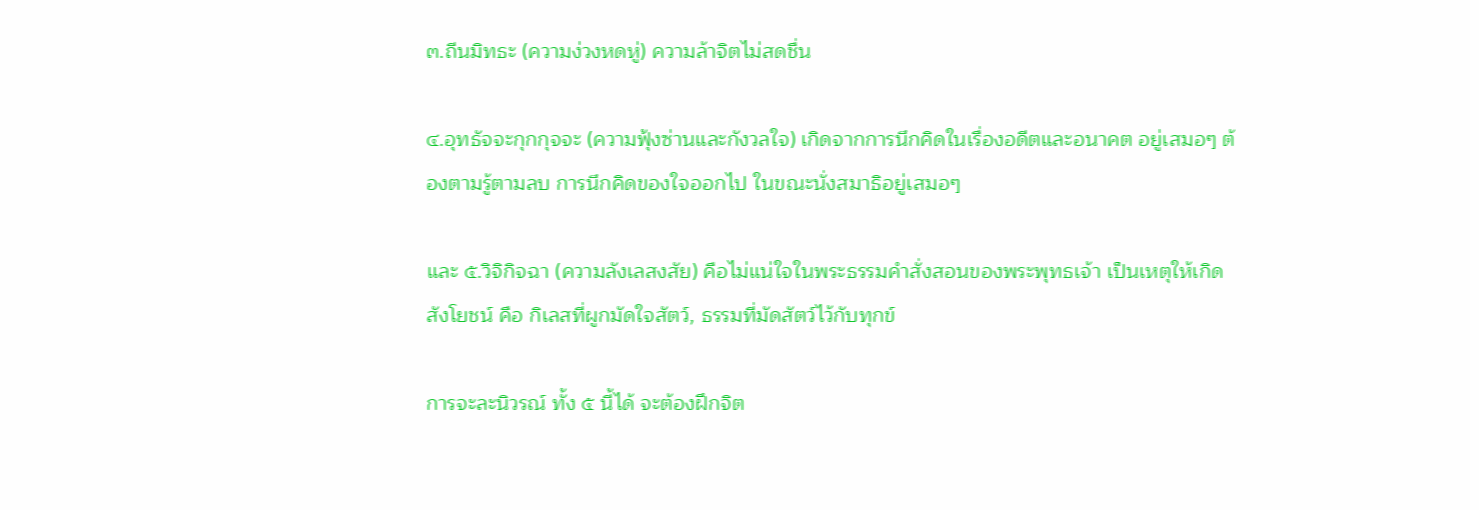๓.ถีนมิทธะ (ความง่วงหดหู่) ความล้าจิตไม่สดชื่น

๔.อุทธัจจะกุกกุจจะ (ความฟุ้งซ่านและกังวลใจ) เกิดจากการนึกคิดในเรื่องอดีตและอนาคต อยู่เสมอๆ ต้องตามรู้ตามลบ การนึกคิดของใจออกไป ในขณะนั่งสมาธิอยู่เสมอๆ

และ ๕.วิจิกิจฉา (ความลังเลสงสัย) คือไม่แน่ใจในพระธรรมคำสั่งสอนของพระพุทธเจ้า เป็นเหตุให้เกิดสังโยชน์ คือ กิเลสที่ผูกมัดใจสัตว์, ธรรมที่มัดสัตว์ไว้กับทุกข์

การจะละนิวรณ์ ทั้ง ๕ นี้ได้ จะต้องฝึกจิต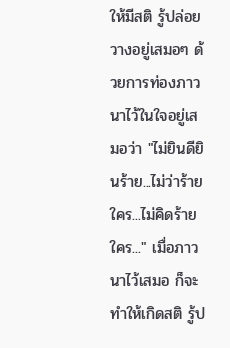ให้มีสติ รู้ปล่อยวางอยู่เสมอๆ ด้วยการท่องภาวนาไว้ในใจอยู่เสมอว่า "ไม่ยินดียินร้าย...ไม่ว่าร้ายใคร...ไม่คิดร้ายใคร..." เมื่อภาวนาไว้เสมอ ก็จะทำให้เกิดสติ รู้ป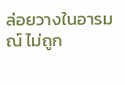ล่อยวางในอารมณ์ ไม่ถูก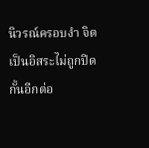นิวรณ์ครอบงำ จิตเป็นอิสระไม่ถูกปิดกั้นอีกต่อ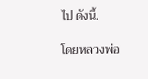ไป ดังนี้.

โดยหลวงพ่อ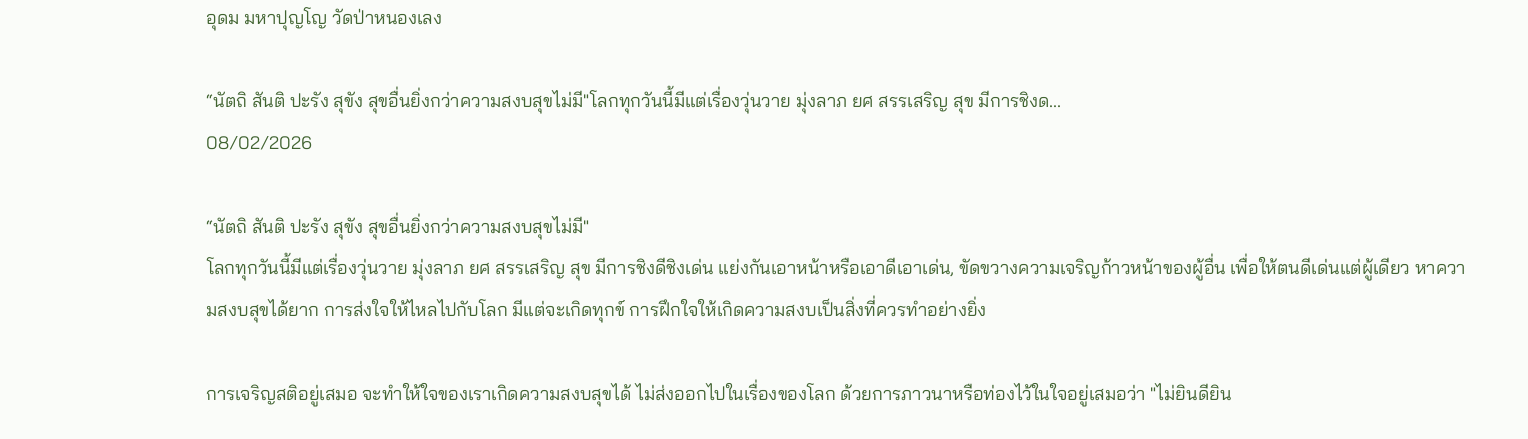อุดม มหาปุญโญ วัดป่าหนองเลง

“นัตถิ สันติ ปะรัง สุขัง สุขอื่นยิ่งกว่าความสงบสุขไม่มี"โลกทุกวันนี้มีแต่เรื่องวุ่นวาย มุ่งลาภ ยศ สรรเสริญ สุข มีการชิงด...
08/02/2026

“นัตถิ สันติ ปะรัง สุขัง สุขอื่นยิ่งกว่าความสงบสุขไม่มี"
โลกทุกวันนี้มีแต่เรื่องวุ่นวาย มุ่งลาภ ยศ สรรเสริญ สุข มีการชิงดีชิงเด่น แย่งกันเอาหน้าหรือเอาดีเอาเด่น, ขัดขวางความเจริญก้าวหน้าของผู้อื่น เพื่อให้ตนดีเด่นแต่ผู้เดียว หาความสงบสุขได้ยาก การส่งใจให้ไหลไปกับโลก มีแต่จะเกิดทุกข์ การฝึกใจให้เกิดความสงบเป็นสิ่งที่ควรทำอย่างยิ่ง

การเจริญสติอยู่เสมอ จะทำให้ใจของเราเกิดความสงบสุขได้ ไม่ส่งออกไปในเรื่องของโลก ด้วยการภาวนาหรือท่องไว้ในใจอยู่เสมอว่า "ไม่ยินดียิน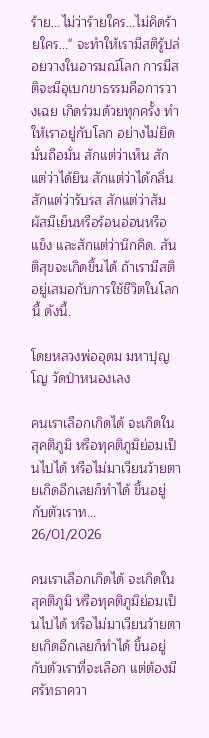ร้าย...ไม่ว่าร้ายใคร...ไม่คิดร้ายใคร..." จะทำให้เรามีสติรู้ปล่อยวางในอารมณ์โลก การมีสติจะมีอุเบกขาธรรมคือการวางเฉย เกิดร่วมด้วยทุกครั้ง ทำให้เราอยู่กับโลก อย่างไม่ยึดมั่นถือมั่น สักแต่ว่าเห็น สักแต่ว่าได้ยิน สักแต่ว่าได้กลิ่น สักแต่ว่ารับรส สักแต่ว่าสัมผัสมีเย็นหรือร้อนอ่อนหรือแข็ง และสักแต่ว่านึกคิด. สันติสุขจะเกิดขึ้นได้ ถ้าเรามีสติอยู่เสมอกับการใช้ชีวิตในโลกนี้ ดังนี้.

โดยหลวงพ่ออุดม มหาปุญโญ วัดป่าหนองเลง

คนเราเลือกเกิดได้ จะเกิดในสุคติภูมิ หรือทุคติภูมิย่อมเป็นไปได้ หรือไม่มาเวียนว้ายตายเกิดอีกเลยก็ทำได้ ขึ้นอยู่กับตัวเราท...
26/01/2026

คนเราเลือกเกิดได้ จะเกิดในสุคติภูมิ หรือทุคติภูมิย่อมเป็นไปได้ หรือไม่มาเวียนว้ายตายเกิดอีกเลยก็ทำได้ ขึ้นอยู่กับตัวเราที่จะเลือก แต่ต้องมีศรัทธาควา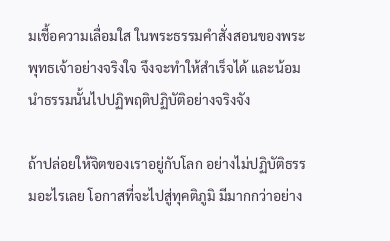มเชื้อความเลื่อมใส ในพระธรรมคำสั่งสอนของพระพุทธเจ้าอย่างจริงใจ จึงจะทำให้สำเร็จได้ และน้อมนำธรรมนั้นไปปฏิพฤติปฏิบัติอย่างจริงจัง

ถ้าปล่อยให้จิตของเราอยู่กับโลก อย่างไม่ปฏิบัติธรรมอะไรเลย โอกาสที่จะไปสู่ทุคติภูมิ มีมากกว่าอย่าง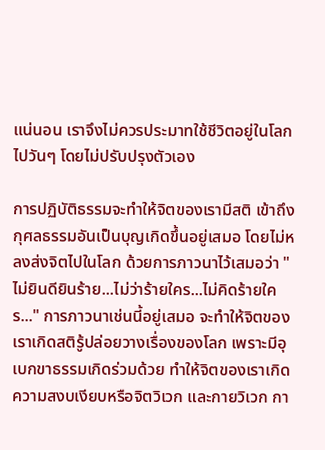แน่นอน เราจึงไม่ควรประมาทใช้ชีวิตอยู่ในโลกไปวันๆ โดยไม่ปรับปรุงตัวเอง

การปฏิบัติธรรมจะทำให้จิตของเรามีสติ เข้าถึงกุศลธรรมอันเป็นบุญเกิดขึ้นอยู่เสมอ โดยไม่หลงส่งจิตไปในโลก ด้วยการภาวนาไว้เสมอว่า "ไม่ยินดียินร้าย...ไม่ว่าร้ายใคร...ไม่คิดร้ายใคร..." การภาวนาเช่นนี้อยู่เสมอ จะทำให้จิตของเราเกิดสติรู้ปล่อยวางเรื่องของโลก เพราะมีอุเบกขาธรรมเกิดร่วมด้วย ทำให้จิตของเราเกิดความสงบเงียบหรือจิตวิเวก และกายวิเวก กา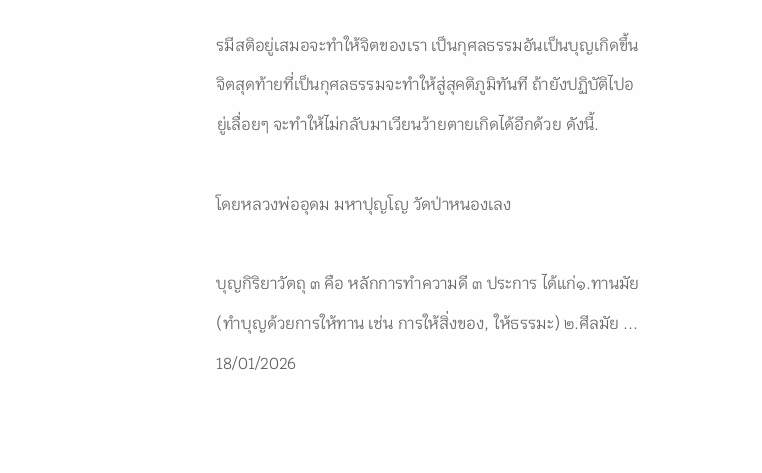รมีสติอยู่เสมอจะทำให้จิตของเรา เป็นกุศลธรรมอันเป็นบุญเกิดขึ้น จิตสุดท้ายที่เป็นกุศลธรรมจะทำให้สู่สุคติภูมิทันที ถ้ายังปฏิบัติไปอยู่เลื่อยๆ จะทำให้ไม่กลับมาเวียนว้ายตายเกิดได้อีกด้วย ดังนี้.

โดยหลวงพ่ออุดม มหาปุญโญ วัดป่าหนองเลง

บุญกิริยาวัตถุ ๓ คือ หลักการทำความดี ๓ ประการ ได้แก่๑.ทานมัย (ทำบุญด้วยการให้ทาน เช่น การให้สิ่งของ, ให้ธรรมะ) ๒.ศีลมัย ...
18/01/2026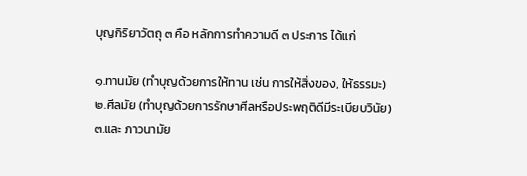บุญกิริยาวัตถุ ๓ คือ หลักการทำความดี ๓ ประการ ได้แก่

๑.ทานมัย (ทำบุญด้วยการให้ทาน เช่น การให้สิ่งของ, ให้ธรรมะ)
๒.ศีลมัย (ทำบุญด้วยการรักษาศีลหรือประพฤติดีมีระเบียบวินัย)
๓.และ ภาวนามัย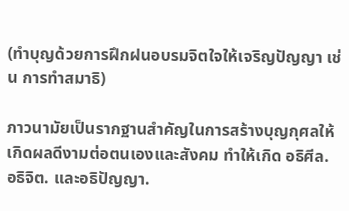(ทำบุญด้วยการฝึกฝนอบรมจิตใจให้เจริญปัญญา เช่น การทำสมาธิ)

ภาวนามัยเป็นรากฐานสำคัญในการสร้างบุญกุศลให้เกิดผลดีงามต่อตนเองและสังคม ทำให้เกิด อธิศีล. อธิจิต. และอธิปัญญา.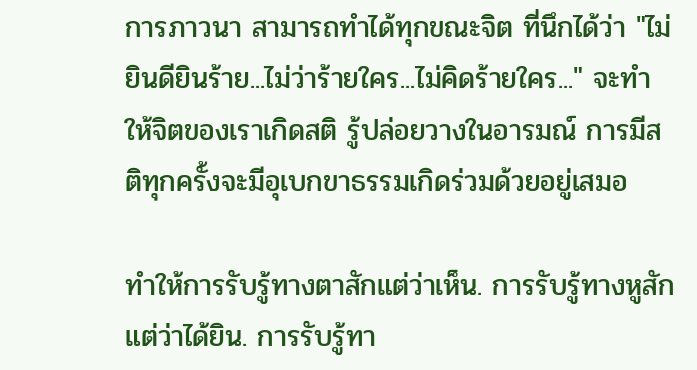การภาวนา สามารถทำได้ทุกขณะจิต ที่นึกได้ว่า "ไม่ยินดียินร้าย...ไม่ว่าร้ายใคร...ไม่คิดร้ายใคร..." จะทำให้จิตของเราเกิดสติ รู้ปล่อยวางในอารมณ์ การมีสติทุกครั้งจะมีอุเบกขาธรรมเกิดร่วมด้วยอยู่เสมอ

ทำให้การรับรู้ทางตาสักแต่ว่าเห็น. การรับรู้ทางหูสักแต่ว่าได้ยิน. การรับรู้ทา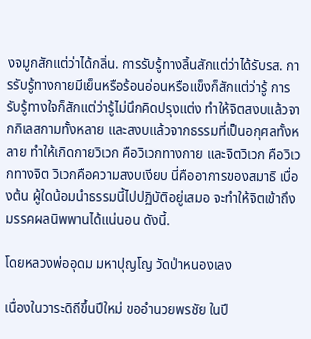งจมูกสักแต่ว่าได้กลิ่น. การรับรู้ทางลิ้นสักแต่ว่าได้รับรส. การรับรู้ทางกายมีเย็นหรือร้อนอ่อนหรือแข็งก็สักแต่ว่ารู้ การรับรู้ทางใจก็สักแต่ว่ารู้ไม่นึกคิดปรุงแต่ง ทำให้จิตสงบแล้วจากกิเลสกามทั้งหลาย และสงบแล้วจากธรรมที่เป็นอกุศลทั้งหลาย ทำให้เกิดกายวิเวก คือวิเวกทางกาย และจิตวิเวก คือวิเวกทางจิต วิเวกคือความสงบเงียบ นี่คืออาการของสมาธิ เบื่องต้น ผู้ใดน้อมนำธรรมนี้ไปปฏิบัติอยู่เสมอ จะทำให้จิตเข้าถึงมรรคผลนิพพานได้แน่นอน ดังนี้.

โดยหลวงพ่ออุดม มหาปุญโญ วัดป่าหนองเลง

เนื่องในวาระดิถีขึ้นปีใหม่ ขออำนวยพรชัย ในปี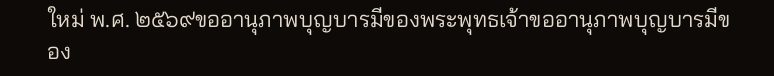ใหม่ พ.ศ. ๒๕๖๙ขออานุภาพบุญบารมีของพระพุทธเจ้าขออานุภาพบุญบารมีของ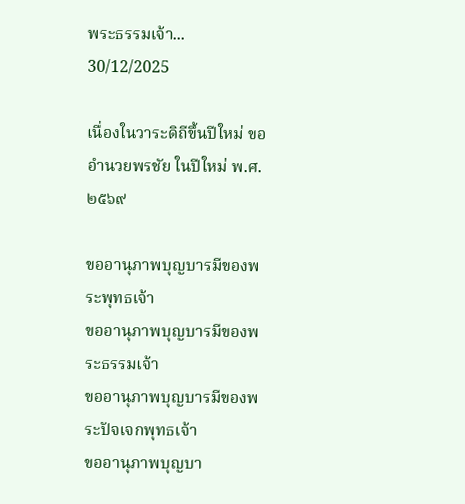พระธรรมเจ้า...
30/12/2025

เนื่องในวาระดิถีขึ้นปีใหม่ ขออำนวยพรชัย ในปีใหม่ พ.ศ. ๒๕๖๙

ขออานุภาพบุญบารมีของพระพุทธเจ้า
ขออานุภาพบุญบารมีของพระธรรมเจ้า
ขออานุภาพบุญบารมีของพระปัจเจกพุทธเจ้า
ขออานุภาพบุญบา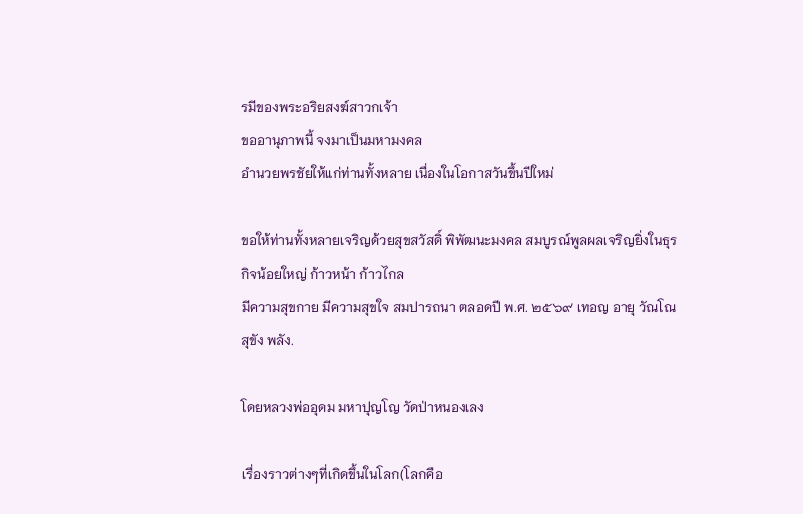รมีของพระอริยสงฆ์สาวกเจ้า
ขออานุภาพนี้ จงมาเป็นมหามงคล
อำนวยพรชัยให้แก่ท่านทั้งหลาย เนื่องในโอกาสวันขึ้นปีใหม่

ขอให้ท่านทั้งหลายเจริญด้วยสุขสวัสดิ์ พิพัฒนะมงคล สมบูรณ์พูลผลเจริญยิ่งในธุรกิจน้อยใหญ่ ก้าวหน้า ก้าวไกล
มีความสุขกาย มีความสุขใจ สมปารถนา ตลอดปี พ.ศ. ๒๕๖๙ เทอญ อายุ วัณโณ สุขัง พลัง.

โดยหลวงพ่ออุดม มหาปุญโญ วัดป่าหนองเลง

เรื่องราวต่างๆที่เกิดขึ้นในโลก(โลกคือ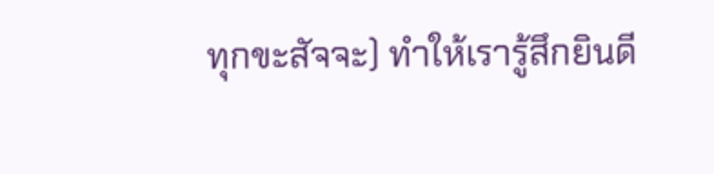ทุกขะสัจจะ) ทำให้เรารู้สึกยินดี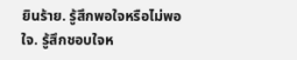ยินร้าย. รู้สึกพอใจหรือไม่พอใจ. รู้สึกชอบใจห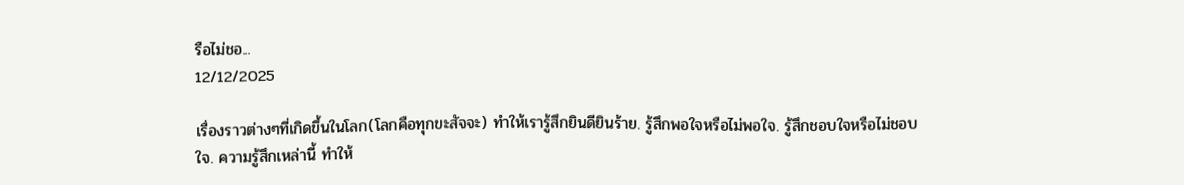รือไม่ชอ...
12/12/2025

เรื่องราวต่างๆที่เกิดขึ้นในโลก(โลกคือทุกขะสัจจะ) ทำให้เรารู้สึกยินดียินร้าย. รู้สึกพอใจหรือไม่พอใจ. รู้สึกชอบใจหรือไม่ชอบใจ. ความรู้สึกเหล่านี้ ทำให้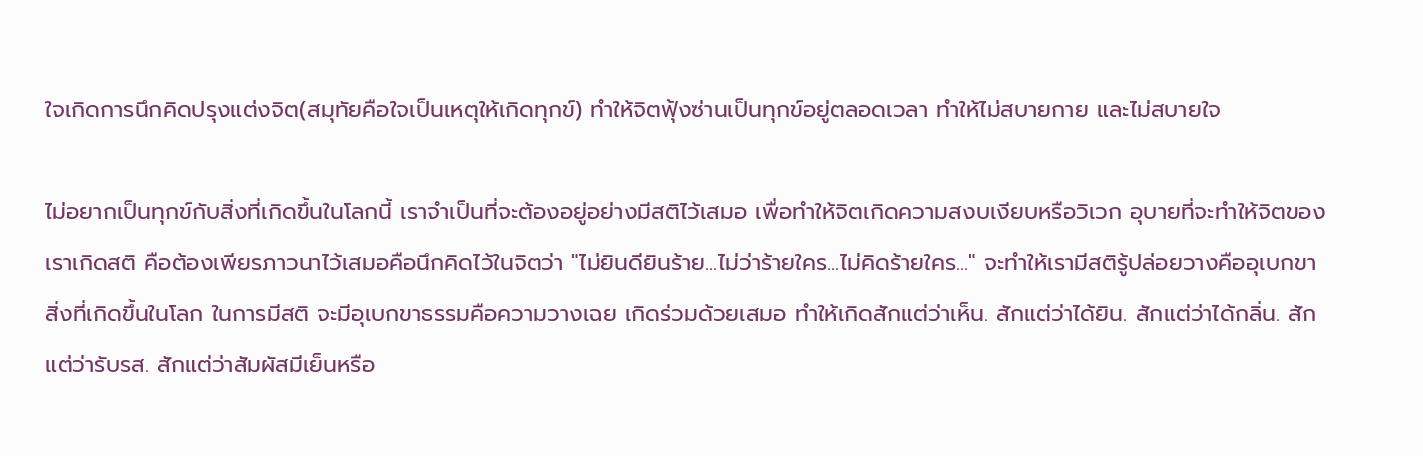ใจเกิดการนึกคิดปรุงแต่งจิต(สมุทัยคือใจเป็นเหตุให้เกิดทุกข์) ทำให้จิตฟุ้งซ่านเป็นทุกข์อยู่ตลอดเวลา ทำให้ไม่สบายกาย และไม่สบายใจ

ไม่อยากเป็นทุกข์กับสิ่งที่เกิดขึ้นในโลกนี้ เราจำเป็นที่จะต้องอยู่อย่างมีสติไว้เสมอ เพื่อทำให้จิตเกิดความสงบเงียบหรือวิเวก อุบายที่จะทำให้จิตของเราเกิดสติ คือต้องเพียรภาวนาไว้เสมอคือนึกคิดไว้ในจิตว่า "ไม่ยินดียินร้าย...ไม่ว่าร้ายใคร...ไม่คิดร้ายใคร..." จะทำให้เรามีสติรู้ปล่อยวางคืออุเบกขา สิ่งที่เกิดขึ้นในโลก ในการมีสติ จะมีอุเบกขาธรรมคือความวางเฉย เกิดร่วมด้วยเสมอ ทำให้เกิดสักแต่ว่าเห็น. สักแต่ว่าได้ยิน. สักแต่ว่าได้กลิ่น. สักแต่ว่ารับรส. สักแต่ว่าสัมผัสมีเย็นหรือ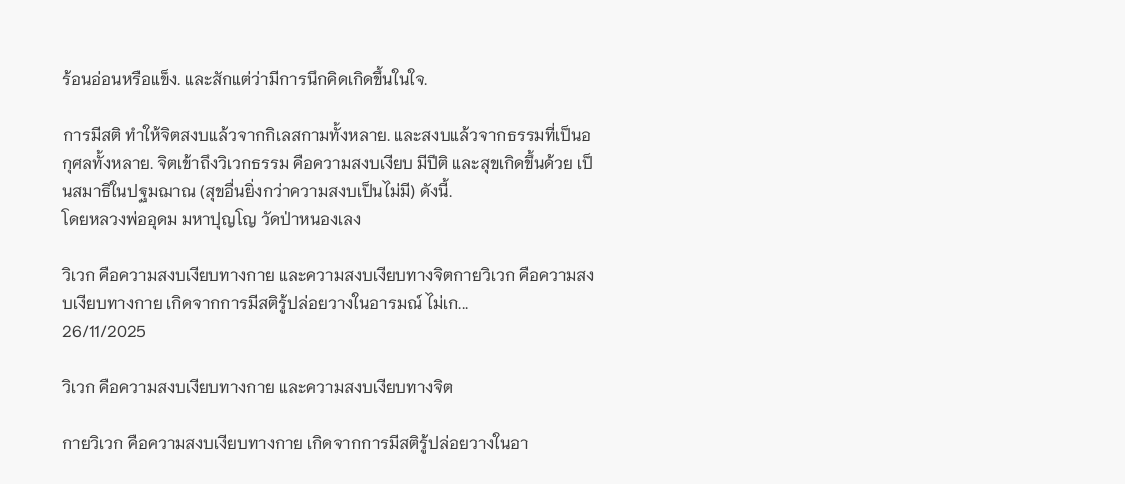ร้อนอ่อนหรือแข็ง. และสักแต่ว่ามีการนึกคิดเกิดขึ้นในใจ.

การมีสติ ทำให้จิตสงบแล้วจากกิเลสกามทั้งหลาย. และสงบแล้วจากธรรมที่เป็นอกุศลทั้งหลาย. จิตเข้าถึงวิเวกธรรม คือความสงบเงียบ มีปีติ และสุขเกิดขึ้นด้วย เป็นสมาธิในปฐมฌาณ (สุขอื่นยิ่งกว่าความสงบเป็นไม่มี) ดังนี้.
โดยหลวงพ่ออุดม มหาปุญโญ วัดป่าหนองเลง

วิเวก คือความสงบเงียบทางกาย และความสงบเงียบทางจิตกายวิเวก คือความสงบเงียบทางกาย เกิดจากการมีสติรู้ปล่อยวางในอารมณ์ ไม่เก...
26/11/2025

วิเวก คือความสงบเงียบทางกาย และความสงบเงียบทางจิต

กายวิเวก คือความสงบเงียบทางกาย เกิดจากการมีสติรู้ปล่อยวางในอา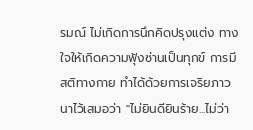รมณ์ ไม่เกิดการนึกคิดปรุงแต่ง ทางใจให้เกิดความฟุ้งซ่านเป็นทุกข์ การมีสติทางกาย ทำได้ด้วยการเจริยภาวนาไว้เสมอว่า "ไม่ยินดียินร้าย...ไม่ว่า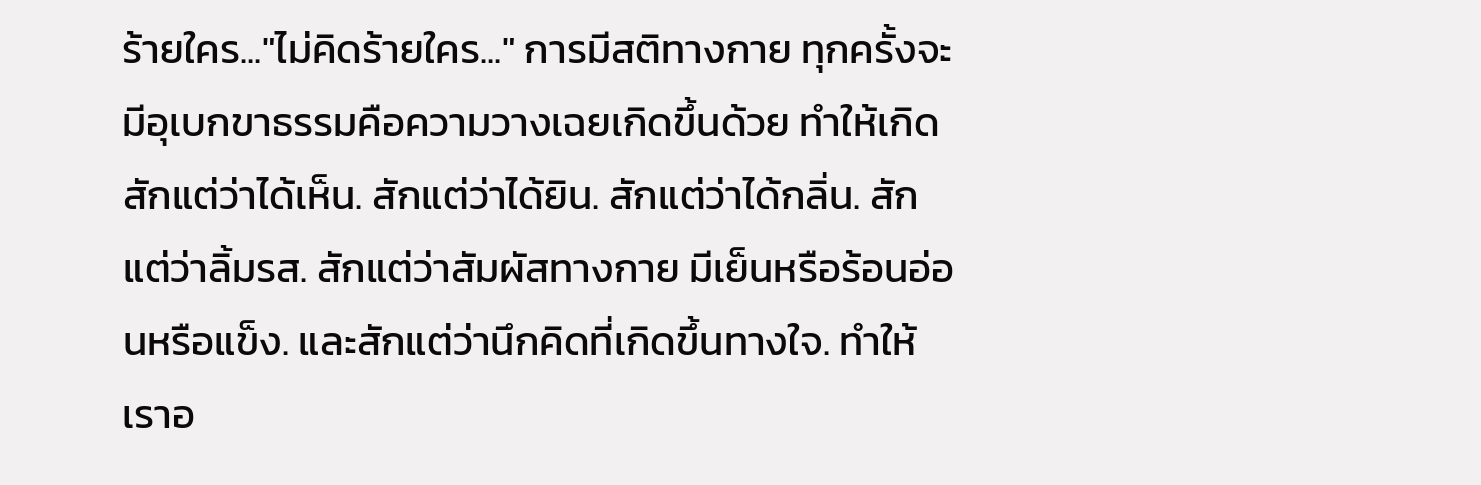ร้ายใคร..."ไม่คิดร้ายใคร..." การมีสติทางกาย ทุกครั้งจะมีอุเบกขาธรรมคือความวางเฉยเกิดขึ้นด้วย ทำให้เกิดสักแต่ว่าได้เห็น. สักแต่ว่าได้ยิน. สักแต่ว่าได้กลิ่น. สักแต่ว่าลิ้มรส. สักแต่ว่าสัมผัสทางกาย มีเย็นหรือร้อนอ่อนหรือแข็ง. และสักแต่ว่านึกคิดที่เกิดขึ้นทางใจ. ทำให้เราอ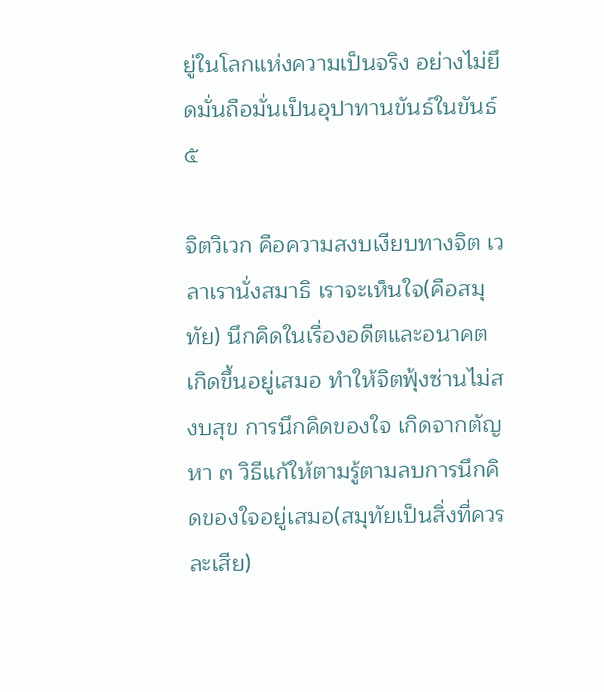ยู่ในโลกแห่งความเป็นจริง อย่างไม่ยึดมั่นถือมั่นเป็นอุปาทานขันธ์ในขันธ์ ๕

จิตวิเวก คือความสงบเงียบทางจิต เวลาเรานั่งสมาธิ เราจะเห็นใจ(คือสมุทัย) นึกคิดในเรื่องอดีตและอนาคต เกิดขึ้นอยู่เสมอ ทำให้จิตฟุ้งซ่านไม่สงบสุข การนึกคิดของใจ เกิดจากตัญหา ๓ วิธีแก้ให้ตามรู้ตามลบการนึกคิดของใจอยู่เสมอ(สมุทัยเป็นสิ่งที่ควรละเสีย)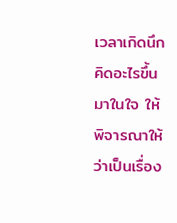เวลาเกิดนึกคิดอะไรขึ้นมาในใจ ให้พิจารณาให้ว่าเป็นเรื่อง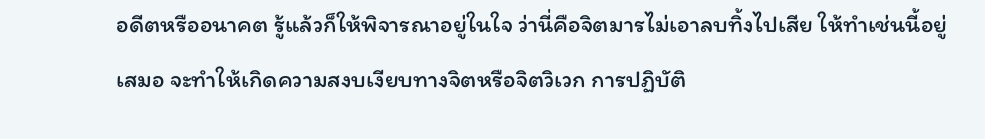อดีตหรืออนาคต รู้แล้วก็ให้พิจารณาอยู่ในใจ ว่านี่คือจิตมารไม่เอาลบทิ้งไปเสีย ให้ทำเช่นนี้อยู่เสมอ จะทำให้เกิดความสงบเงียบทางจิตหรือจิตวิเวก การปฏิบัติ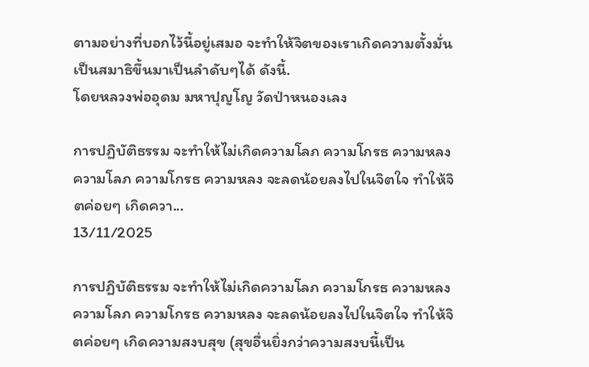ตามอย่างที่บอกไว้นี้อยู่เสมอ จะทำให้จิตของเราเกิดความตั้งมั่นเป็นสมาธิขึ้นมาเป็นลำดับๆได้ ดังนี้.
โดยหลวงพ่ออุดม มหาปุญโญ วัดป่าหนองเลง

การปฏิบัติธรรม จะทำให้ไม่เกิดความโลภ ความโกรธ ความหลง ความโลภ ความโกรธ ความหลง จะลดน้อยลงไปในจิตใจ ทำให้จิตค่อยๆ เกิดควา...
13/11/2025

การปฏิบัติธรรม จะทำให้ไม่เกิดความโลภ ความโกรธ ความหลง ความโลภ ความโกรธ ความหลง จะลดน้อยลงไปในจิตใจ ทำให้จิตค่อยๆ เกิดความสงบสุข (สุขอื่นยิ่งกว่าความสงบนี้เป็น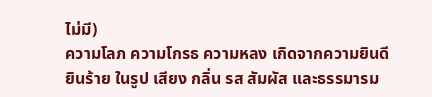ไม่มี)
ความโลภ ความโกรธ ความหลง เกิดจากความยินดียินร้าย ในรูป เสียง กลิ่น รส สัมผัส และธรรมารม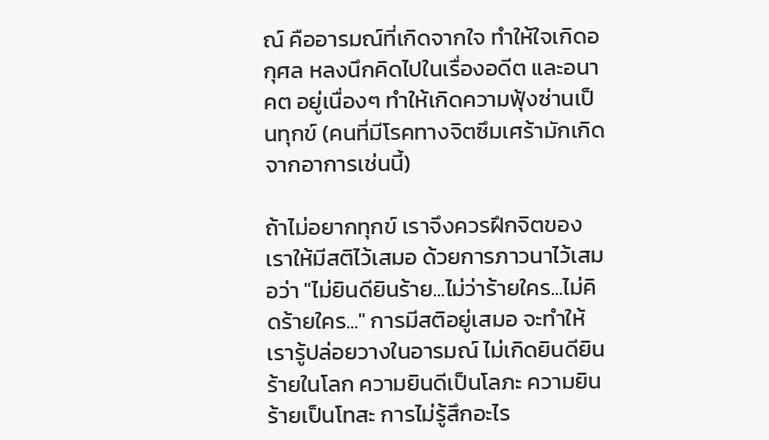ณ์ คืออารมณ์ที่เกิดจากใจ ทำให้ใจเกิดอกุศล หลงนึกคิดไปในเรื่องอดีต และอนาคต อยู่เนื่องๆ ทำให้เกิดความฟุ้งซ่านเป็นทุกข์ (คนที่มีโรคทางจิตซึมเศร้ามักเกิดจากอาการเช่นนี้)

ถ้าไม่อยากทุกข์ เราจึงควรฝึกจิตของเราให้มีสติไว้เสมอ ด้วยการภาวนาไว้เสมอว่า "ไม่ยินดียินร้าย...ไม่ว่าร้ายใคร...ไม่คิดร้ายใคร..." การมีสติอยู่เสมอ จะทำให้เรารู้ปล่อยวางในอารมณ์ ไม่เกิดยินดียินร้ายในโลก ความยินดีเป็นโลภะ ความยินร้ายเป็นโทสะ การไม่รู้สึกอะไร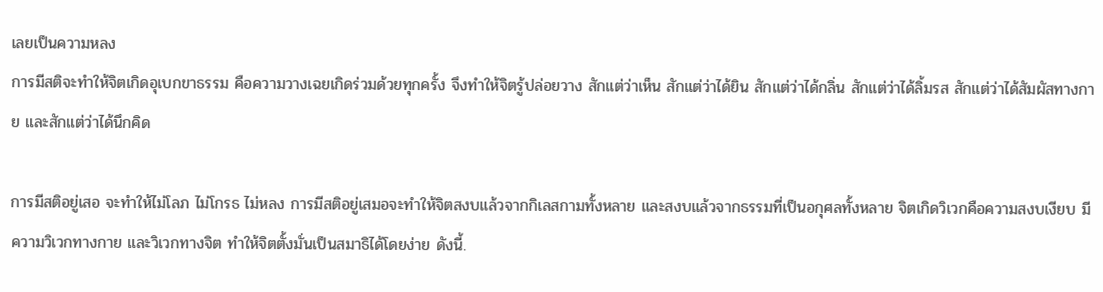เลยเป็นความหลง
การมีสติจะทำให้จิตเกิดอุเบกขาธรรม คือความวางเฉยเกิดร่วมด้วยทุกครั้ง จึงทำให้จิตรู้ปล่อยวาง สักแต่ว่าเห็น สักแต่ว่าได้ยิน สักแต่ว่าได้กลิ่น สักแต่ว่าได้ลิ้มรส สักแต่ว่าได้สัมผัสทางกาย และสักแต่ว่าได้นึกคิด

การมีสติอยู่เสอ จะทำให้ไม่โลภ ไม่โกรธ ไม่หลง การมีสติอยู่เสมอจะทำให้จิตสงบแล้วจากกิเลสกามทั้งหลาย และสงบแล้วจากธรรมที่เป็นอกุศลทั้งหลาย จิตเกิดวิเวกคือความสงบเงียบ มีความวิเวกทางกาย และวิเวกทางจิต ทำให้จิตตั้งมั่นเป็นสมาธิได้โดยง่าย ดังนี้.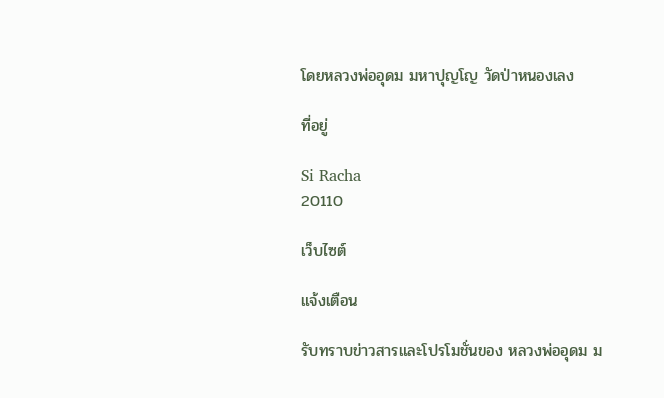โดยหลวงพ่ออุดม มหาปุญโญ วัดป่าหนองเลง

ที่อยู่

Si Racha
20110

เว็บไซต์

แจ้งเตือน

รับทราบข่าวสารและโปรโมชั่นของ หลวงพ่ออุดม ม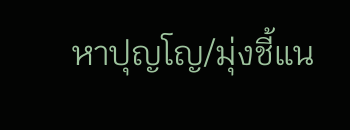หาปุญโญ/มุ่งชี้แน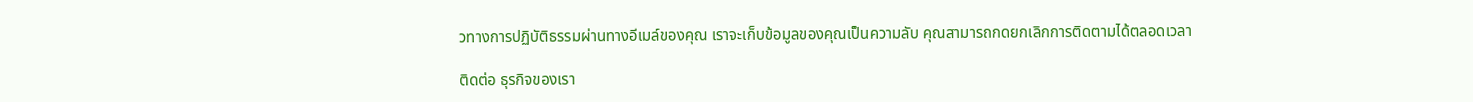วทางการปฏิบัติธรรมผ่านทางอีเมล์ของคุณ เราจะเก็บข้อมูลของคุณเป็นความลับ คุณสามารถกดยกเลิกการติดตามได้ตลอดเวลา

ติดต่อ ธุรกิจของเรา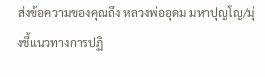ส่งข้อความของคุณถึง หลวงพ่ออุดม มหาปุญโญ/มุ่งชี้แนวทางการปฏิ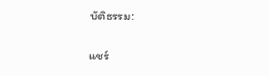บัติธรรม:

แชร์